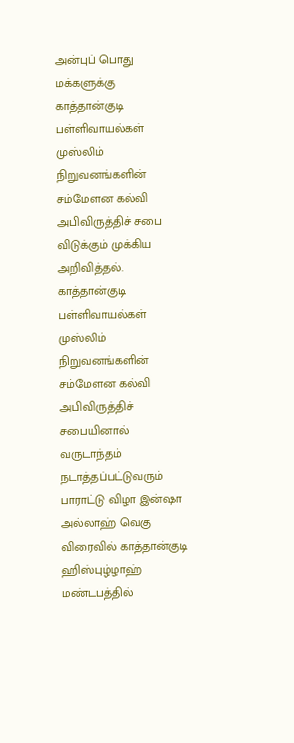அன்புப் பொது மக்களுக்கு காத்தான்குடி பள்ளிவாயல்கள் முஸ்லிம் நிறுவனங்களின் சம்மேளன கல்வி அபிவிருத்திச் சபை விடுக்கும் முக்கிய அறிவித்தல்.
காத்தான்குடி பள்ளிவாயல்கள் முஸ்லிம் நிறுவனங்களின் சம்மேளன கல்வி அபிவிருத்திச் சபையினால் வருடாந்தம் நடாத்தப்பட்டுவரும் பாராட்டு விழா இன்ஷா அல்லாஹ் வெகு விரைவில் காத்தான்குடி ஹிஸ்புழ்ழாஹ் மண்டபத்தில்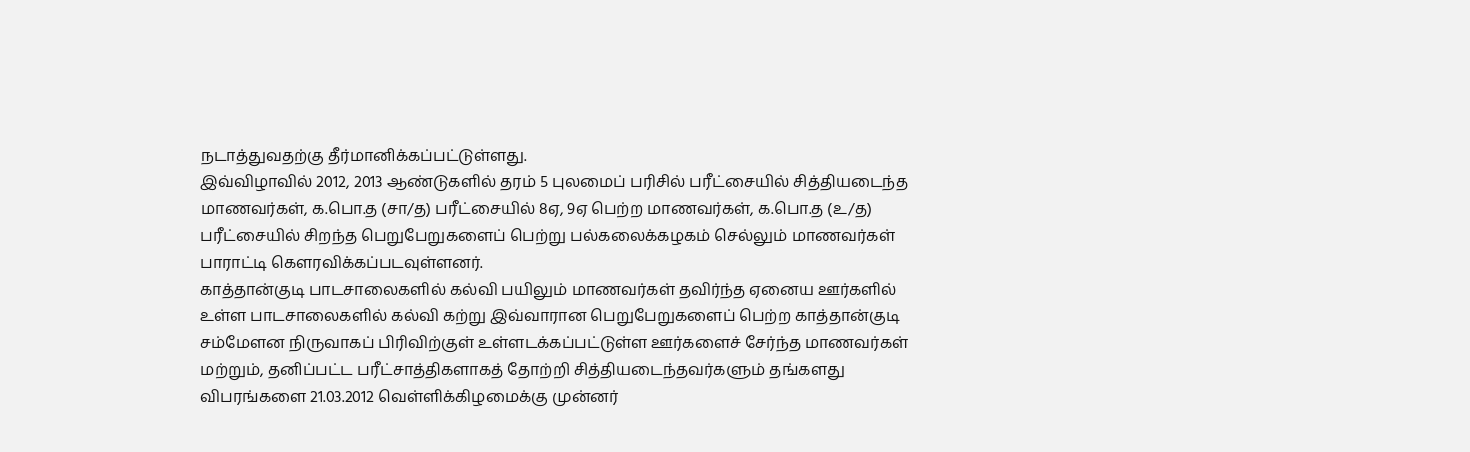நடாத்துவதற்கு தீர்மானிக்கப்பட்டுள்ளது.
இவ்விழாவில் 2012, 2013 ஆண்டுகளில் தரம் 5 புலமைப் பரிசில் பரீட்சையில் சித்தியடைந்த மாணவர்கள், க.பொ.த (சா/த) பரீட்சையில் 8ஏ, 9ஏ பெற்ற மாணவர்கள், க.பொ.த (உ/த) பரீட்சையில் சிறந்த பெறுபேறுகளைப் பெற்று பல்கலைக்கழகம் செல்லும் மாணவர்கள் பாராட்டி கௌரவிக்கப்படவுள்ளனர்.
காத்தான்குடி பாடசாலைகளில் கல்வி பயிலும் மாணவர்கள் தவிர்ந்த ஏனைய ஊர்களில் உள்ள பாடசாலைகளில் கல்வி கற்று இவ்வாரான பெறுபேறுகளைப் பெற்ற காத்தான்குடி சம்மேளன நிருவாகப் பிரிவிற்குள் உள்ளடக்கப்பட்டுள்ள ஊர்களைச் சேர்ந்த மாணவர்கள் மற்றும், தனிப்பட்ட பரீட்சாத்திகளாகத் தோற்றி சித்தியடைந்தவர்களும் தங்களது விபரங்களை 21.03.2012 வெள்ளிக்கிழமைக்கு முன்னர்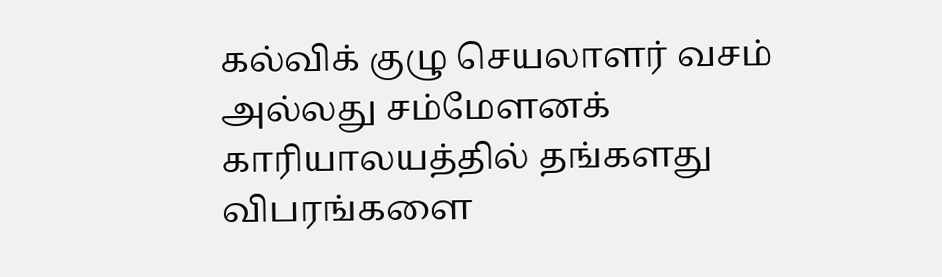கல்விக் குழு செயலாளர் வசம் அல்லது சம்மேளனக் காரியாலயத்தில் தங்களது விபரங்களை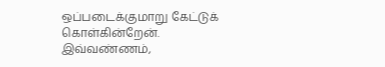ஒப்படைக்குமாறு கேட்டுக் கொள்கின்றேன்.
இவ்வண்ணம்,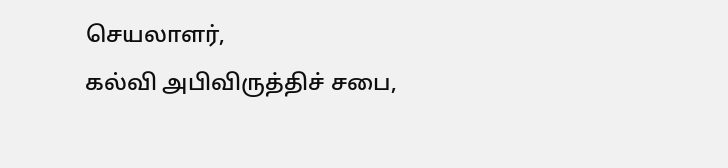செயலாளர்,
கல்வி அபிவிருத்திச் சபை,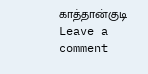காத்தான்குடி
Leave a comment